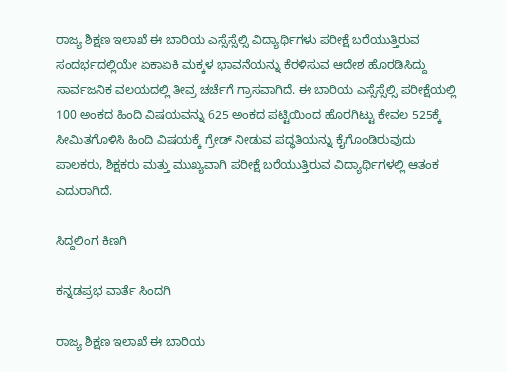ರಾಜ್ಯ ಶಿಕ್ಷಣ ಇಲಾಖೆ ಈ ಬಾರಿಯ ಎಸ್ಸೆಸ್ಸೆಲ್ಸಿ ವಿದ್ಯಾರ್ಥಿಗಳು ಪರೀಕ್ಷೆ ಬರೆಯುತ್ತಿರುವ ಸಂದರ್ಭದಲ್ಲಿಯೇ ಏಕಾಏಕಿ ಮಕ್ಕಳ ಭಾವನೆಯನ್ನು ಕೆರಳಿಸುವ ಆದೇಶ ಹೊರಡಿಸಿದ್ದು ಸಾರ್ವಜನಿಕ ವಲಯದಲ್ಲಿ ತೀವ್ರ ಚರ್ಚೆಗೆ ಗ್ರಾಸವಾಗಿದೆ. ಈ ಬಾರಿಯ ಎಸ್ಸೆಸ್ಸೆಲ್ಸಿ ಪರೀಕ್ಷೆಯಲ್ಲಿ 100 ಅಂಕದ ಹಿಂದಿ ವಿಷಯವನ್ನು 625 ಅಂಕದ ಪಟ್ಟಿಯಿಂದ ಹೊರಗಿಟ್ಟು ಕೇವಲ 525ಕ್ಕೆ ಸೀಮಿತಗೊಳಿಸಿ ಹಿಂದಿ ವಿಷಯಕ್ಕೆ ಗ್ರೇಡ್ ನೀಡುವ ಪದ್ಧತಿಯನ್ನು ಕೈಗೊಂಡಿರುವುದು ಪಾಲಕರು, ಶಿಕ್ಷಕರು ಮತ್ತು ಮುಖ್ಯವಾಗಿ ಪರೀಕ್ಷೆ ಬರೆಯುತ್ತಿರುವ ವಿದ್ಯಾರ್ಥಿಗಳಲ್ಲಿ ಆತಂಕ ಎದುರಾಗಿದೆ.

ಸಿದ್ದಲಿಂಗ ಕಿಣಗಿ

ಕನ್ನಡಪ್ರಭ ವಾರ್ತೆ ಸಿಂದಗಿ

ರಾಜ್ಯ ಶಿಕ್ಷಣ ಇಲಾಖೆ ಈ ಬಾರಿಯ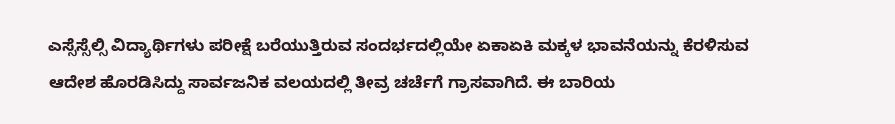ಎಸ್ಸೆಸ್ಸೆಲ್ಸಿ ವಿದ್ಯಾರ್ಥಿಗಳು ಪರೀಕ್ಷೆ ಬರೆಯುತ್ತಿರುವ ಸಂದರ್ಭದಲ್ಲಿಯೇ ಏಕಾಏಕಿ ಮಕ್ಕಳ ಭಾವನೆಯನ್ನು ಕೆರಳಿಸುವ ಆದೇಶ ಹೊರಡಿಸಿದ್ದು ಸಾರ್ವಜನಿಕ ವಲಯದಲ್ಲಿ ತೀವ್ರ ಚರ್ಚೆಗೆ ಗ್ರಾಸವಾಗಿದೆ. ಈ ಬಾರಿಯ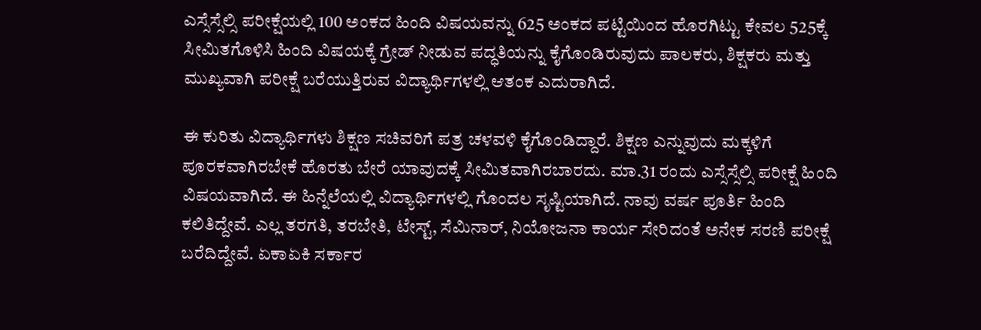ಎಸ್ಸೆಸ್ಸೆಲ್ಸಿ ಪರೀಕ್ಷೆಯಲ್ಲಿ 100 ಅಂಕದ ಹಿಂದಿ ವಿಷಯವನ್ನು 625 ಅಂಕದ ಪಟ್ಟಿಯಿಂದ ಹೊರಗಿಟ್ಟು ಕೇವಲ 525ಕ್ಕೆ ಸೀಮಿತಗೊಳಿಸಿ ಹಿಂದಿ ವಿಷಯಕ್ಕೆ ಗ್ರೇಡ್ ನೀಡುವ ಪದ್ಧತಿಯನ್ನು ಕೈಗೊಂಡಿರುವುದು ಪಾಲಕರು, ಶಿಕ್ಷಕರು ಮತ್ತು ಮುಖ್ಯವಾಗಿ ಪರೀಕ್ಷೆ ಬರೆಯುತ್ತಿರುವ ವಿದ್ಯಾರ್ಥಿಗಳಲ್ಲಿ ಆತಂಕ ಎದುರಾಗಿದೆ.

ಈ ಕುರಿತು ವಿದ್ಯಾರ್ಥಿಗಳು ಶಿಕ್ಷಣ ಸಚಿವರಿಗೆ ಪತ್ರ ಚಳವಳಿ ಕೈಗೊಂಡಿದ್ದಾರೆ. ಶಿಕ್ಷಣ ಎನ್ನುವುದು ಮಕ್ಕಳಿಗೆ ಪೂರಕವಾಗಿರಬೇಕೆ ಹೊರತು ಬೇರೆ ಯಾವುದಕ್ಕೆ ಸೀಮಿತವಾಗಿರಬಾರದು. ಮಾ.31 ರಂದು ಎಸ್ಸೆಸ್ಸೆಲ್ಸಿ ಪರೀಕ್ಷೆ ಹಿಂದಿ ವಿಷಯವಾಗಿದೆ. ಈ ಹಿನ್ನೆಲೆಯಲ್ಲಿ ವಿದ್ಯಾರ್ಥಿಗಳಲ್ಲಿ ಗೊಂದಲ ಸೃಷ್ಟಿಯಾಗಿದೆ. ನಾವು ವರ್ಷ ಪೂರ್ತಿ ಹಿಂದಿ ಕಲಿತಿದ್ದೇವೆ. ಎಲ್ಲ ತರಗತಿ, ತರಬೇತಿ, ಟೇಸ್ಟ್, ಸೆಮಿನಾರ್‌, ನಿಯೋಜನಾ ಕಾರ್ಯ ಸೇರಿದಂತೆ ಅನೇಕ ಸರಣಿ ಪರೀಕ್ಷೆ ಬರೆದಿದ್ದೇವೆ. ಏಕಾಏಕಿ ಸರ್ಕಾರ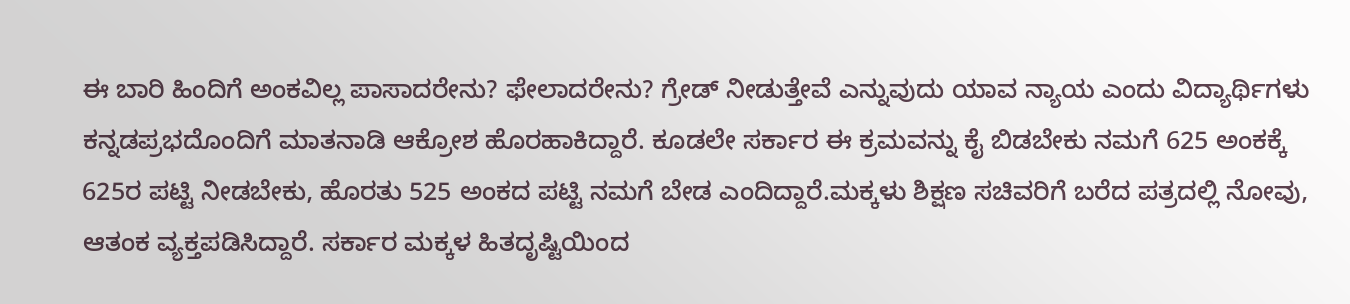ಈ ಬಾರಿ ಹಿಂದಿಗೆ ಅಂಕವಿಲ್ಲ ಪಾಸಾದರೇನು? ಫೇಲಾದರೇನು? ಗ್ರೇಡ್ ನೀಡುತ್ತೇವೆ ಎನ್ನುವುದು ಯಾವ ನ್ಯಾಯ ಎಂದು ವಿದ್ಯಾರ್ಥಿಗಳು ಕನ್ನಡಪ್ರಭದೊಂದಿಗೆ ಮಾತನಾಡಿ ಆಕ್ರೋಶ ಹೊರಹಾಕಿದ್ದಾರೆ. ಕೂಡಲೇ ಸರ್ಕಾರ ಈ ಕ್ರಮವನ್ನು ಕೈ ಬಿಡಬೇಕು ನಮಗೆ 625 ಅಂಕಕ್ಕೆ 625ರ ಪಟ್ಟಿ ನೀಡಬೇಕು, ಹೊರತು 525 ಅಂಕದ ಪಟ್ಟಿ ನಮಗೆ ಬೇಡ ಎಂದಿದ್ದಾರೆ.ಮಕ್ಕಳು ಶಿಕ್ಷಣ ಸಚಿವರಿಗೆ ಬರೆದ ಪತ್ರದಲ್ಲಿ ನೋವು, ಆತಂಕ ವ್ಯಕ್ತಪಡಿಸಿದ್ದಾರೆ. ಸರ್ಕಾರ ಮಕ್ಕಳ ಹಿತದೃಷ್ಟಿಯಿಂದ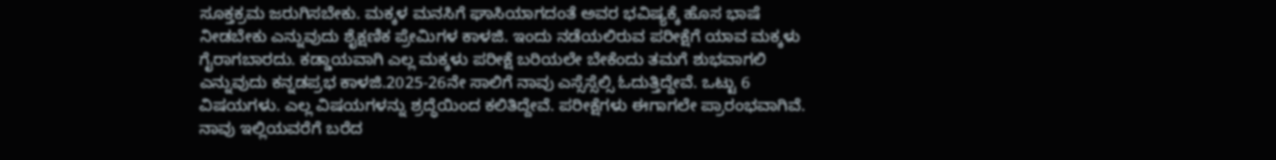ಸೂಕ್ತಕ್ರಮ ಜರುಗಿಸಬೇಕು. ಮಕ್ಕಳ ಮನಸಿಗೆ ಘಾಸಿಯಾಗದಂತೆ ಅವರ ಭವಿಷ್ಯಕ್ಕೆ ಹೊಸ ಭಾಷೆ ನೀಡಬೇಕು ಎನ್ನುವುದು ಶೈಕ್ಷಣಿಕ ಪ್ರೇಮಿಗಳ ಕಾಳಜಿ. ಇಂದು ನಡೆಯಲಿರುವ ಪರೀಕ್ಷೆಗೆ ಯಾವ ಮಕ್ಕಳು ಗೈರಾಗಬಾರದು. ಕಡ್ಡಾಯವಾಗಿ ಎಲ್ಲ ಮಕ್ಕಳು ಪರೀಕ್ಷೆ ಬರಿಯಲೇ ಬೇಕೆಂದು ತಮಗೆ ಶುಭವಾಗಲಿ ಎನ್ನುವುದು ಕನ್ನಡಪ್ರಭ ಕಾಳಜಿ.2025-26ನೇ ಸಾಲಿಗೆ ನಾವು ಎಸ್ಸೆಸ್ಸೆಲ್ಸಿ ಓದುತ್ತಿದ್ದೇವೆ. ಒಟ್ಟು 6 ವಿಷಯಗಳು. ಎಲ್ಲ ವಿಷಯಗಳನ್ನು ಶ್ರದ್ಧೆಯಿಂದ ಕಲಿತಿದ್ದೇವೆ. ಪರೀಕ್ಷೆಗಳು ಈಗಾಗಲೇ ಪ್ರಾರಂಭವಾಗಿವೆ. ನಾವು ಇಲ್ಲಿಯವರೆಗೆ ಬರೆದ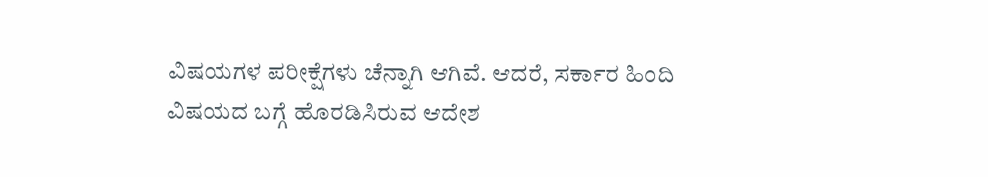ವಿಷಯಗಳ ಪರೀಕ್ಷೆಗಳು ಚೆನ್ನಾಗಿ ಆಗಿವೆ. ಆದರೆ, ಸರ್ಕಾರ ಹಿಂದಿ ವಿಷಯದ ಬಗ್ಗೆ ಹೊರಡಿಸಿರುವ ಆದೇಶ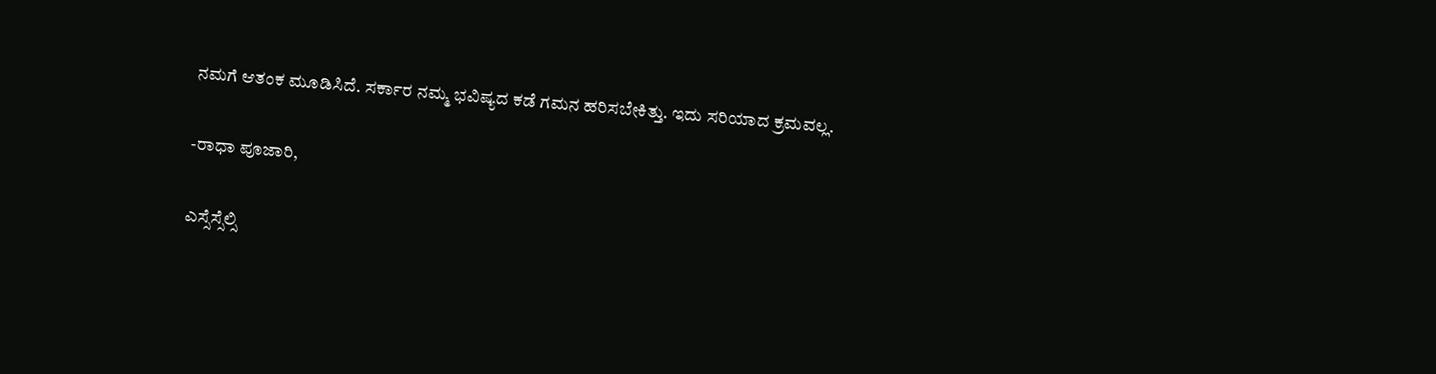ನಮಗೆ ಆತಂಕ ಮೂಡಿಸಿದೆ. ಸರ್ಕಾರ ನಮ್ಮ ಭವಿಷ್ಯದ ಕಡೆ ಗಮನ ಹರಿಸಬೇಕಿತ್ತು. ಇದು ಸರಿಯಾದ ಕ್ರಮವಲ್ಲ.

-ರಾಧಾ ಪೂಜಾರಿ,

ಎಸ್ಸೆಸ್ಸೆಲ್ಸಿ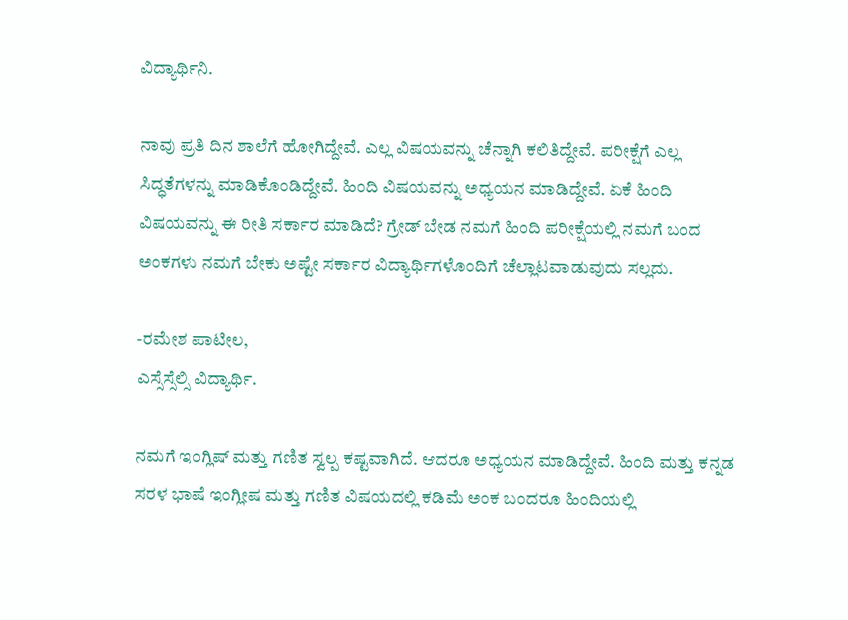ವಿದ್ಯಾರ್ಥಿನಿ.

ನಾವು ಪ್ರತಿ ದಿನ ಶಾಲೆಗೆ ಹೋಗಿದ್ದೇವೆ. ಎಲ್ಲ ವಿಷಯವನ್ನು ಚೆನ್ನಾಗಿ ಕಲಿತಿದ್ದೇವೆ. ಪರೀಕ್ಷೆಗೆ ಎಲ್ಲ ಸಿದ್ಧತೆಗಳನ್ನು ಮಾಡಿಕೊಂಡಿದ್ದೇವೆ. ಹಿಂದಿ ವಿಷಯವನ್ನು ಅಧ್ಯಯನ ಮಾಡಿದ್ದೇವೆ. ಏಕೆ ಹಿಂದಿ ವಿಷಯವನ್ನು ಈ ರೀತಿ ಸರ್ಕಾರ ಮಾಡಿದೆ? ಗ್ರೇಡ್ ಬೇಡ ನಮಗೆ ಹಿಂದಿ ಪರೀಕ್ಷೆಯಲ್ಲಿ ನಮಗೆ ಬಂದ ಅಂಕಗಳು ನಮಗೆ ಬೇಕು ಅಷ್ಟೇ ಸರ್ಕಾರ ವಿದ್ಯಾರ್ಥಿಗಳೊಂದಿಗೆ ಚೆಲ್ಲಾಟವಾಡುವುದು ಸಲ್ಲದು.

-ರಮೇಶ ಪಾಟೀಲ,
ಎಸ್ಸೆಸ್ಸೆಲ್ಸಿ ವಿದ್ಯಾರ್ಥಿ.

ನಮಗೆ ಇಂಗ್ಲಿಷ್‌ ಮತ್ತು ಗಣಿತ ಸ್ವಲ್ಪ ಕಷ್ಟವಾಗಿದೆ. ಆದರೂ ಅಧ್ಯಯನ ಮಾಡಿದ್ದೇವೆ. ಹಿಂದಿ ಮತ್ತು ಕನ್ನಡ ಸರಳ ಭಾಷೆ ಇಂಗ್ಲೀಷ ಮತ್ತು ಗಣಿತ ವಿಷಯದಲ್ಲಿ ಕಡಿಮೆ ಅಂಕ ಬಂದರೂ ಹಿಂದಿಯಲ್ಲಿ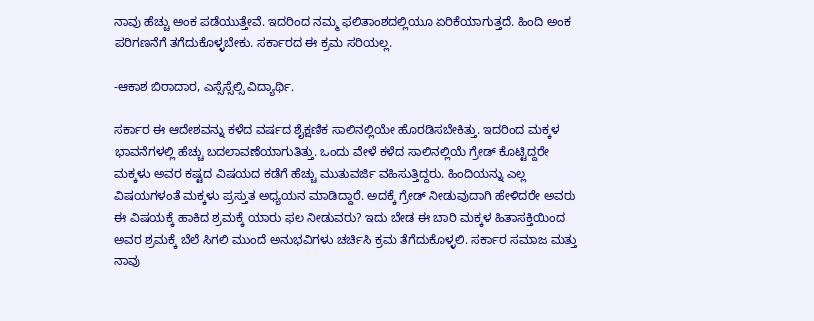ನಾವು ಹೆಚ್ಚು ಅಂಕ ಪಡೆಯುತ್ತೇವೆ. ಇದರಿಂದ ನಮ್ಮ ಫಲಿತಾಂಶದಲ್ಲಿಯೂ ಏರಿಕೆಯಾಗುತ್ತದೆ. ಹಿಂದಿ ಅಂಕ ಪರಿಗಣನೆಗೆ ತಗೆದುಕೊಳ್ಳಬೇಕು. ಸರ್ಕಾರದ ಈ ಕ್ರಮ ಸರಿಯಲ್ಲ.

-ಆಕಾಶ ಬಿರಾದಾರ, ಎಸ್ಸೆಸ್ಸೆಲ್ಸಿ ವಿದ್ಯಾರ್ಥಿ.

ಸರ್ಕಾರ ಈ ಆದೇಶವನ್ನು ಕಳೆದ ವರ್ಷದ ಶೈಕ್ಷಣಿಕ ಸಾಲಿನಲ್ಲಿಯೇ ಹೊರಡಿಸಬೇಕಿತ್ತು. ಇದರಿಂದ ಮಕ್ಕಳ ಭಾವನೆಗಳಲ್ಲಿ ಹೆಚ್ಚು ಬದಲಾವಣೆಯಾಗುತಿತ್ತು. ಒಂದು ವೇಳೆ ಕಳೆದ ಸಾಲಿನಲ್ಲಿಯೆ ಗ್ರೇಡ್ ಕೊಟ್ಟಿದ್ದರೇ ಮಕ್ಕಳು ಅವರ ಕಷ್ಟದ ವಿಷಯದ ಕಡೆಗೆ ಹೆಚ್ಚು ಮುತುವರ್ಜಿ ವಹಿಸುತ್ತಿದ್ದರು. ಹಿಂದಿಯನ್ನು ಎಲ್ಲ ವಿಷಯಗಳಂತೆ ಮಕ್ಕಳು ಪ್ರಸ್ತುತ ಅಧ್ಯಯನ ಮಾಡಿದ್ದಾರೆ. ಅದಕ್ಕೆ ಗ್ರೇಡ್ ನೀಡುವುದಾಗಿ ಹೇಳಿದರೇ ಅವರು ಈ ವಿಷಯಕ್ಕೆ ಹಾಕಿದ ಶ್ರಮಕ್ಕೆ ಯಾರು ಫಲ ನೀಡುವರು? ಇದು ಬೇಡ ಈ ಬಾರಿ ಮಕ್ಕಳ ಹಿತಾಸಕ್ತಿಯಿಂದ ಅವರ ಶ್ರಮಕ್ಕೆ ಬೆಲೆ ಸಿಗಲಿ ಮುಂದೆ ಅನುಭವಿಗಳು ಚರ್ಚಿಸಿ ಕ್ರಮ ತೆಗೆದುಕೊಳ್ಳಲಿ. ಸರ್ಕಾರ ಸಮಾಜ ಮತ್ತು ನಾವು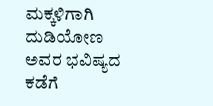ಮಕ್ಕಳಿಗಾಗಿ ದುಡಿಯೋಣ ಅವರ ಭವಿಷ್ಯದ ಕಡೆಗೆ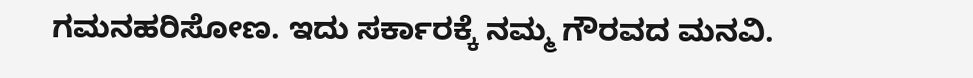ಗಮನಹರಿಸೋಣ. ಇದು ಸರ್ಕಾರಕ್ಕೆ ನಮ್ಮ ಗೌರವದ ಮನವಿ.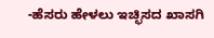-ಹೆಸರು ಹೇಳಲು ಇಚ್ಛಿಸದ ಖಾಸಗಿ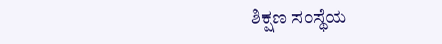ಶಿಕ್ಷಣ ಸಂಸ್ಥೆಯ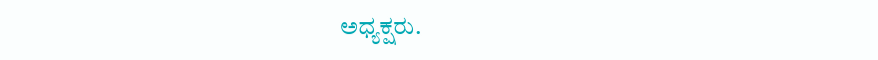ಅಧ್ಯಕ್ಷರು.